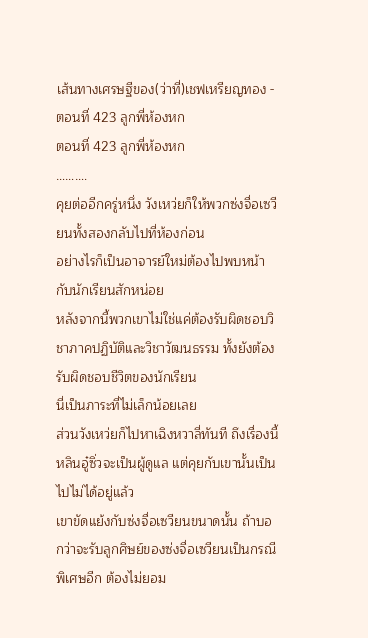เส้นทางเศรษฐีของ(ว่าที่)เชฟเหรียญทอง - ตอนที่ 423 ลูกพี่ห้องหก
ตอนที่ 423 ลูกพี่ห้องหก
……….
คุยต่ออีกครู่หนึ่ง วังเหว่ยก็ให้พวกซ่งจื่อเซวียนทั้งสองกลับไปที่ห้องก่อน
อย่างไรก็เป็นอาจารย์ใหม่ต้องไปพบหน้ากับนักเรียนสักหน่อย
หลังจากนี้พวกเขาไม่ใช่แค่ต้องรับผิดชอบวิชาภาคปฏิบัติและวิชาวัฒนธรรม ทั้งยังต้องรับผิดชอบชีวิตของนักเรียน
นี่เป็นภาระที่ไม่เล็กน้อยเลย
ส่วนวังเหว่ยก็ไปหาเฉิงหวาลี่ทันที ถึงเรื่องนี้หลินอู๋ซิ่วจะเป็นผู้ดูแล แต่คุยกับเขานั้นเป็นไปไม่ได้อยู่แล้ว
เขาขัดแย้งกับซ่งจื่อเซวียนขนาดนั้น ถ้าบอกว่าจะรับลูกศิษย์ของซ่งจื่อเซวียนเป็นกรณีพิเศษอีก ต้องไม่ยอม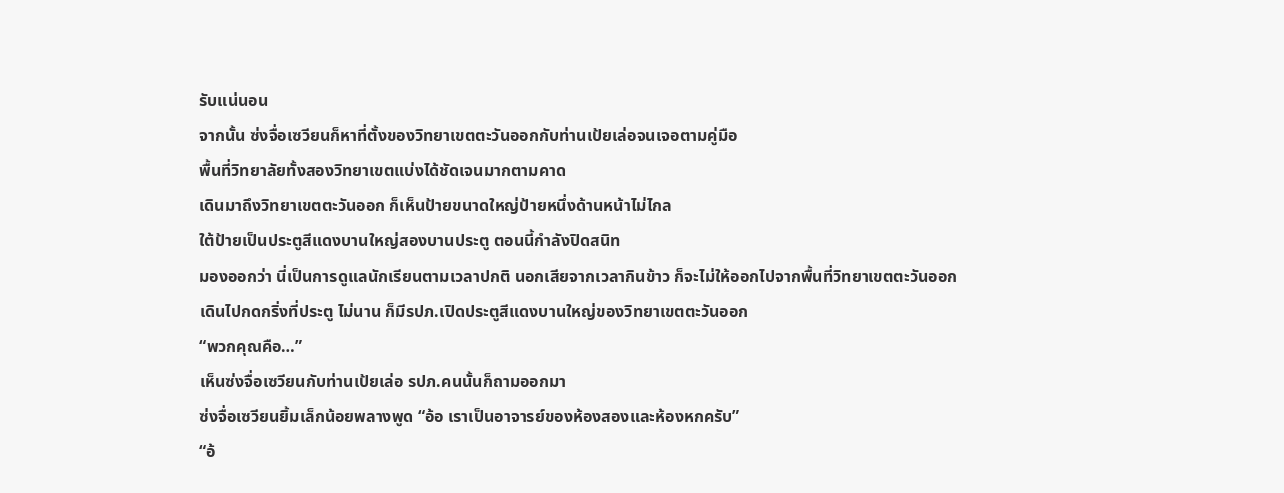รับแน่นอน
จากนั้น ซ่งจื่อเซวียนก็หาที่ตั้งของวิทยาเขตตะวันออกกับท่านเป้ยเล่อจนเจอตามคู่มือ
พื้นที่วิทยาลัยทั้งสองวิทยาเขตแบ่งได้ชัดเจนมากตามคาด
เดินมาถึงวิทยาเขตตะวันออก ก็เห็นป้ายขนาดใหญ่ป้ายหนึ่งด้านหน้าไม่ไกล
ใต้ป้ายเป็นประตูสีแดงบานใหญ่สองบานประตู ตอนนี้กำลังปิดสนิท
มองออกว่า นี่เป็นการดูแลนักเรียนตามเวลาปกติ นอกเสียจากเวลากินข้าว ก็จะไม่ให้ออกไปจากพื้นที่วิทยาเขตตะวันออก
เดินไปกดกริ่งที่ประตู ไม่นาน ก็มีรปภ.เปิดประตูสีแดงบานใหญ่ของวิทยาเขตตะวันออก
“พวกคุณคือ…”
เห็นซ่งจื่อเซวียนกับท่านเป้ยเล่อ รปภ.คนนั้นก็ถามออกมา
ซ่งจื่อเซวียนยิ้มเล็กน้อยพลางพูด “อ้อ เราเป็นอาจารย์ของห้องสองและห้องหกครับ”
“อ้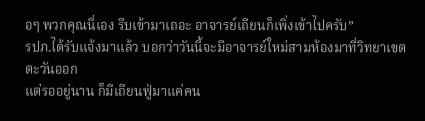อๆ พวกคุณนี่เอง รีบเข้ามาเถอะ อาจารย์เถียนก็เพิ่งเข้าไปครับ”
รปภ.ได้รับแจ้งมาแล้ว บอกว่าวันนี้จะมีอาจารย์ใหม่สามห้องมาที่วิทยาเขตตะวันออก
แต่รออยู่นาน ก็มีเถียนฟู่มาแค่คน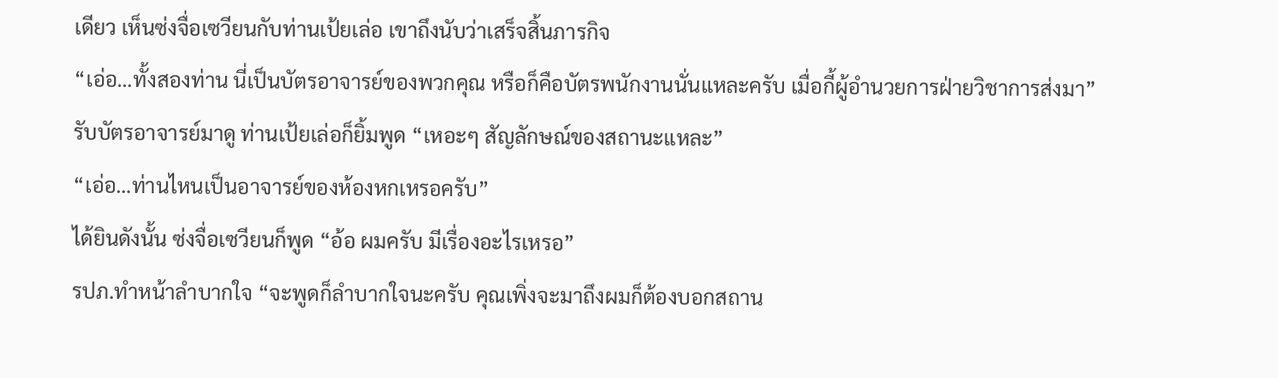เดียว เห็นซ่งจื่อเซวียนกับท่านเป้ยเล่อ เขาถึงนับว่าเสร็จสิ้นภารกิจ
“เอ่อ…ทั้งสองท่าน นี่เป็นบัตรอาจารย์ของพวกคุณ หรือก็คือบัตรพนักงานนั่นแหละครับ เมื่อกี้ผู้อำนวยการฝ่ายวิชาการส่งมา”
รับบัตรอาจารย์มาดู ท่านเป้ยเล่อก็ยิ้มพูด “เหอะๆ สัญลักษณ์ของสถานะแหละ”
“เอ่อ…ท่านไหนเป็นอาจารย์ของห้องหกเหรอครับ”
ได้ยินดังนั้น ซ่งจื่อเซวียนก็พูด “อ้อ ผมครับ มีเรื่องอะไรเหรอ”
รปภ.ทำหน้าลำบากใจ “จะพูดก็ลำบากใจนะครับ คุณเพิ่งจะมาถึงผมก็ต้องบอกสถาน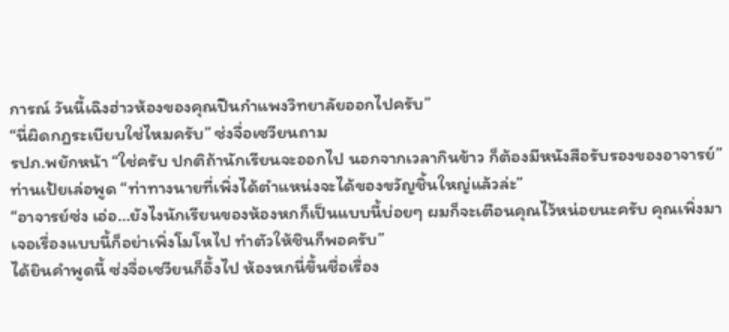การณ์ วันนี้เฉิงฮ่าวห้องของคุณปีนกำแพงวิทยาลัยออกไปครับ”
“นี่ผิดกฎระเบียบใช่ไหมครับ” ซ่งจื่อเซวียนถาม
รปภ.พยักหน้า “ใช่ครับ ปกติถ้านักเรียนจะออกไป นอกจากเวลากินข้าว ก็ต้องมีหนังสือรับรองของอาจารย์”
ท่านเป้ยเล่อพูด “ท่าทางนายที่เพิ่งได้ตำแหน่งจะได้ของขวัญชิ้นใหญ่แล้วล่ะ”
“อาจารย์ซ่ง เอ่อ…ยังไงนักเรียนของห้องหกก็เป็นแบบนี้บ่อยๆ ผมก็จะเตือนคุณไว้หน่อยนะครับ คุณเพิ่งมา เจอเรื่องแบบนี้ก็อย่าเพิ่งโมโหไป ทำตัวให้ชินก็พอครับ”
ได้ยินคำพูดนี้ ซ่งจื่อเซวียนก็อึ้งไป ห้องหกนี่ขึ้นชื่อเรื่อง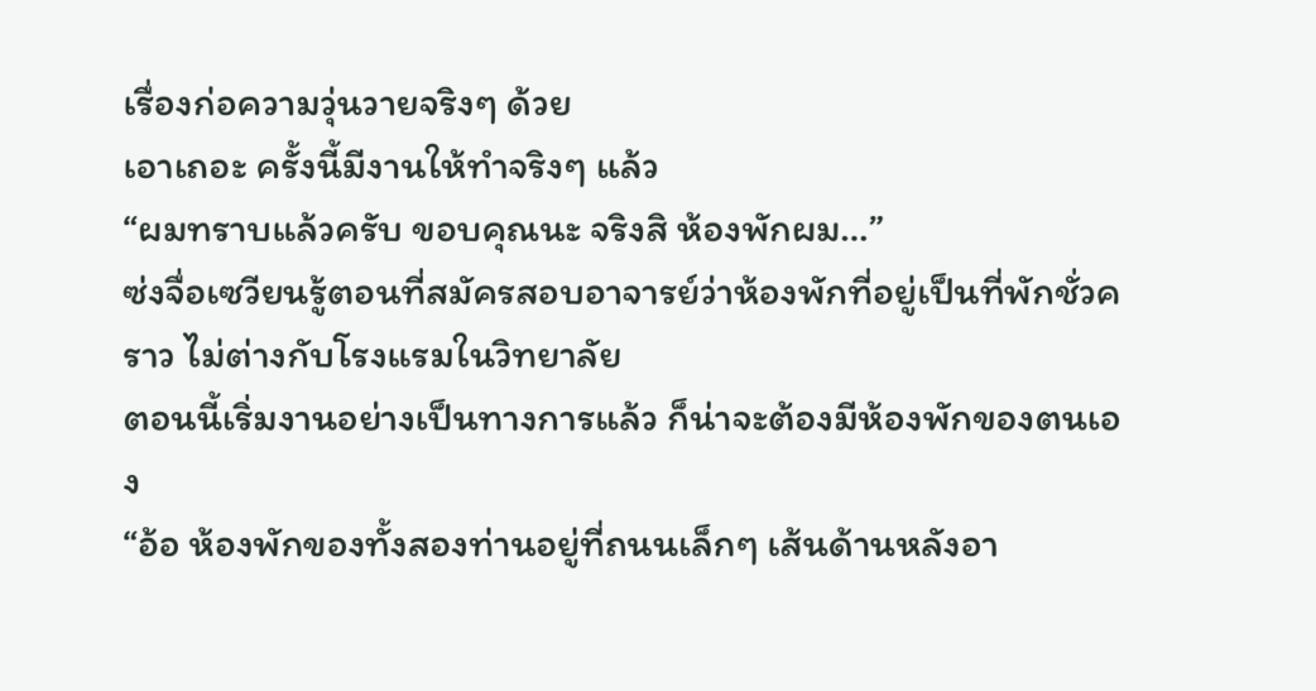เรื่องก่อความวุ่นวายจริงๆ ด้วย
เอาเถอะ ครั้งนี้มีงานให้ทำจริงๆ แล้ว
“ผมทราบแล้วครับ ขอบคุณนะ จริงสิ ห้องพักผม…”
ซ่งจื่อเซวียนรู้ตอนที่สมัครสอบอาจารย์ว่าห้องพักที่อยู่เป็นที่พักชั่วคราว ไม่ต่างกับโรงแรมในวิทยาลัย
ตอนนี้เริ่มงานอย่างเป็นทางการแล้ว ก็น่าจะต้องมีห้องพักของตนเอง
“อ้อ ห้องพักของทั้งสองท่านอยู่ที่ถนนเล็กๆ เส้นด้านหลังอา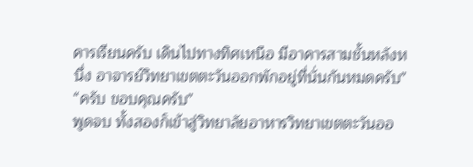คารเรียนครับ เดินไปทางทิศเหนือ มีอาคารสามชั้นหลังหนึ่ง อาจารย์วิทยาเขตตะวันออกพักอยู่ที่นั่นกันหมดครับ”
“ครับ ขอบคุณครับ”
พูดจบ ทั้งสองก็เข้าสู่วิทยาลัยอาหารวิทยาเขตตะวันออ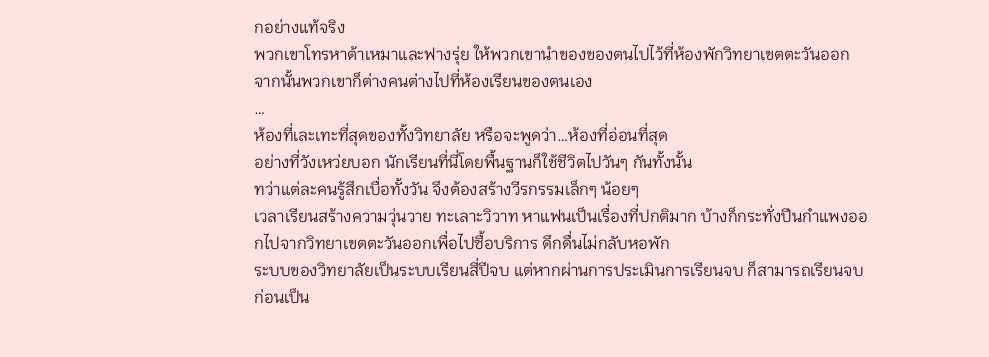กอย่างแท้จริง
พวกเขาโทรหาต้าเหมาและฟางรุ่ย ให้พวกเขานำของของตนไปไว้ที่ห้องพักวิทยาเขตตะวันออก
จากนั้นพวกเขาก็ต่างคนต่างไปที่ห้องเรียนของตนเอง
…
ห้องที่เละเทะที่สุดของทั้งวิทยาลัย หรือจะพูดว่า…ห้องที่อ่อนที่สุด
อย่างที่วังเหว่ยบอก นักเรียนที่นี่โดยพื้นฐานก็ใช้ชีวิตไปวันๆ กันทั้งนั้น
ทว่าแต่ละคนรู้สึกเบื่อทั้งวัน จึงต้องสร้างวีรกรรมเล็กๆ น้อยๆ
เวลาเรียนสร้างความวุ่นวาย ทะเลาะวิวาท หาแฟนเป็นเรื่องที่ปกติมาก บ้างก็กระทั่งปีนกำแพงออกไปจากวิทยาเขตตะวันออกเพื่อไปซื้อบริการ ดึกดื่นไม่กลับหอพัก
ระบบของวิทยาลัยเป็นระบบเรียนสี่ปีจบ แต่หากผ่านการประเมินการเรียนจบ ก็สามารถเรียนจบก่อนเป็น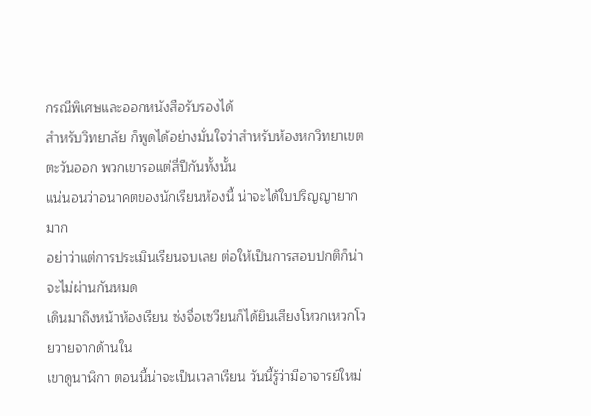กรณีพิเศษและออกหนังสือรับรองได้
สำหรับวิทยาลัย ก็พูดได้อย่างมั่นใจว่าสำหรับห้องหกวิทยาเขตตะวันออก พวกเขารอแต่สี่ปีกันทั้งนั้น
แน่นอนว่าอนาคตของนักเรียนห้องนี้ น่าจะได้ใบปริญญายากมาก
อย่าว่าแต่การประเมินเรียนจบเลย ต่อให้เป็นการสอบปกติก็น่าจะไม่ผ่านกันหมด
เดินมาถึงหน้าห้องเรียน ซ่งจื่อเซวียนก็ได้ยินเสียงโหวกเหวกโวยวายจากด้านใน
เขาดูนาฬิกา ตอนนี้น่าจะเป็นเวลาเรียน วันนี้รู้ว่ามีอาจารย์ใหม่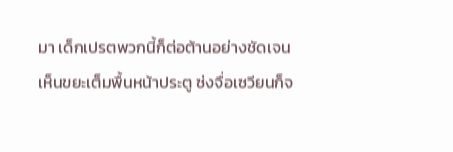มา เด็กเปรตพวกนี้ก็ต่อต้านอย่างชัดเจน
เห็นขยะเต็มพื้นหน้าประตู ซ่งจื่อเซวียนก็จ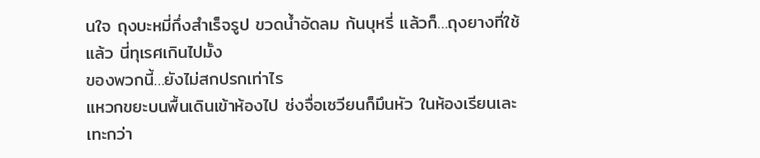นใจ ถุงบะหมี่กึ่งสำเร็จรูป ขวดน้ำอัดลม ก้นบุหรี่ แล้วก็…ถุงยางที่ใช้แล้ว นี่ทุเรศเกินไปมั้ง
ของพวกนี้…ยังไม่สกปรกเท่าไร
แหวกขยะบนพื้นเดินเข้าห้องไป ซ่งจื่อเซวียนก็มึนหัว ในห้องเรียนเละเทะกว่า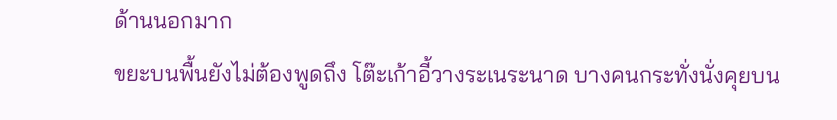ด้านนอกมาก
ขยะบนพื้นยังไม่ต้องพูดถึง โต๊ะเก้าอี้วางระเนระนาด บางคนกระทั่งนั่งคุยบน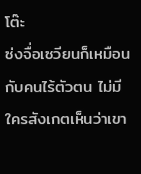โต๊ะ
ซ่งจื่อเซวียนก็เหมือนกับคนไร้ตัวตน ไม่มีใครสังเกตเห็นว่าเขา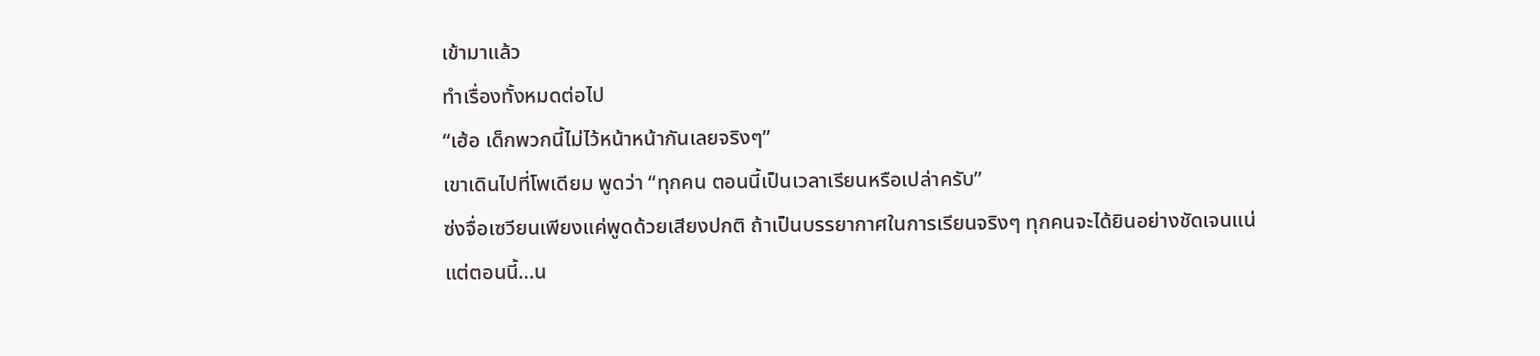เข้ามาแล้ว
ทำเรื่องทั้งหมดต่อไป
“เฮ้อ เด็กพวกนี้ไม่ไว้หน้าหน้ากันเลยจริงๆ”
เขาเดินไปที่โพเดียม พูดว่า “ทุกคน ตอนนี้เป็นเวลาเรียนหรือเปล่าครับ”
ซ่งจื่อเซวียนเพียงแค่พูดด้วยเสียงปกติ ถ้าเป็นบรรยากาศในการเรียนจริงๆ ทุกคนจะได้ยินอย่างชัดเจนแน่
แต่ตอนนี้…น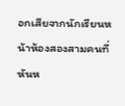อกเสียจากนักเรียนหน้าห้องสองสามคนที่หันห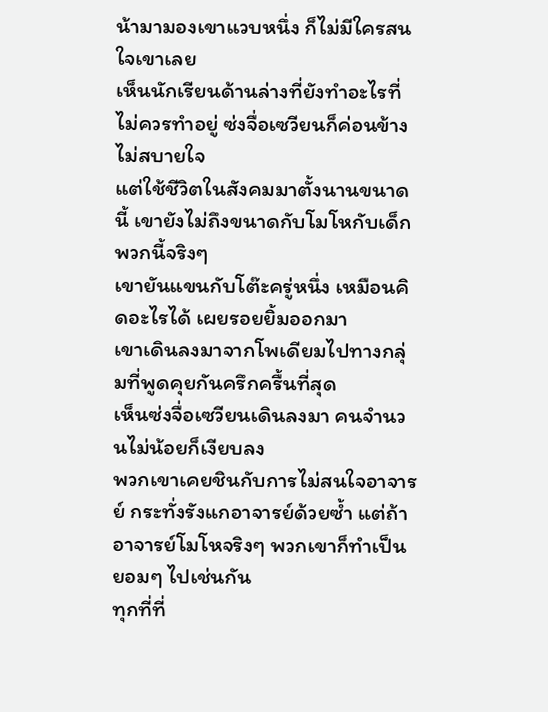น้ามามองเขาแวบหนึ่ง ก็ไม่มีใครสนใจเขาเลย
เห็นนักเรียนด้านล่างที่ยังทำอะไรที่ไม่ควรทำอยู่ ซ่งจื่อเซวียนก็ค่อนข้างไม่สบายใจ
แต่ใช้ชีวิตในสังคมมาตั้งนานขนาดนี้ เขายังไม่ถึงขนาดกับโมโหกับเด็กพวกนี้จริงๆ
เขายันแขนกับโต๊ะครู่หนึ่ง เหมือนคิดอะไรได้ เผยรอยยิ้มออกมา
เขาเดินลงมาจากโพเดียมไปทางกลุ่มที่พูดคุยกันครึกครื้นที่สุด
เห็นซ่งจื่อเซวียนเดินลงมา คนจำนวนไม่น้อยก็เงียบลง
พวกเขาเคยชินกับการไม่สนใจอาจารย์ กระทั่งรังแกอาจารย์ด้วยซ้ำ แต่ถ้าอาจารย์โมโหจริงๆ พวกเขาก็ทำเป็นยอมๆ ไปเช่นกัน
ทุกที่ที่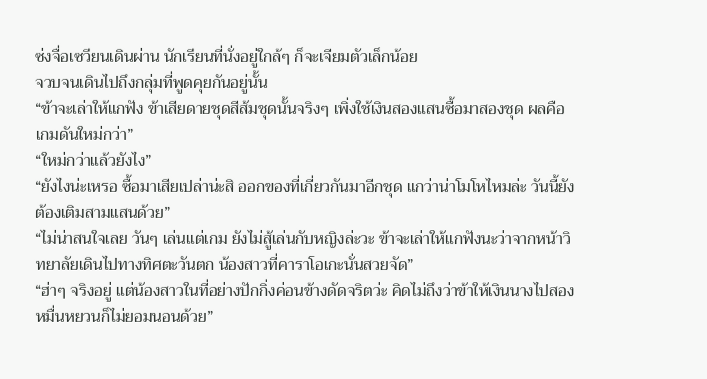ซ่งจื่อเซวียนเดินผ่าน นักเรียนที่นั่งอยู่ใกล้ๆ ก็จะเจียมตัวเล็กน้อย
จวบจนเดินไปถึงกลุ่มที่พูดคุยกันอยู่นั้น
“ข้าจะเล่าให้แกฟัง ข้าเสียดายชุดสีส้มชุดนั้นจริงๆ เพิ่งใช้เงินสองแสนซื้อมาสองชุด ผลคือเกมดันใหม่กว่า”
“ใหม่กว่าแล้วยังไง”
“ยังไงน่ะเหรอ ซื้อมาเสียเปล่าน่ะสิ ออกของที่เกี่ยวกันมาอีกชุด แกว่าน่าโมโหไหมล่ะ วันนี้ยังต้องเติมสามแสนด้วย”
“ไม่น่าสนใจเลย วันๆ เล่นแต่เกม ยังไม่สู้เล่นกับหญิงล่ะวะ ข้าจะเล่าให้แกฟังนะว่าจากหน้าวิทยาลัยเดินไปทางทิศตะวันตก น้องสาวที่คาราโอเกะนั่นสวยจัด”
“ฮ่าๆ จริงอยู่ แต่น้องสาวในที่อย่างปักกิ่งค่อนข้างดัดจริตว่ะ คิดไม่ถึงว่าข้าให้เงินนางไปสองหมื่นหยวนก็ไม่ยอมนอนด้วย”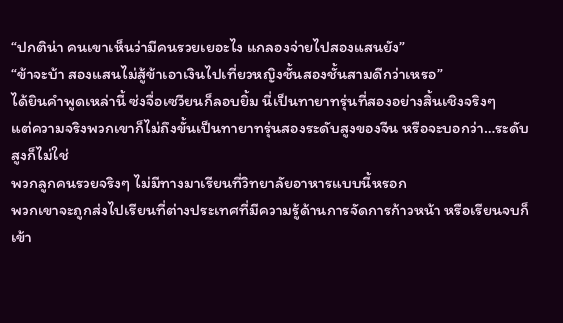“ปกติน่า คนเขาเห็นว่ามีคนรวยเยอะไง แกลองจ่ายไปสองแสนยัง”
“ข้าจะบ้า สองแสนไม่สู้ข้าเอาเงินไปเที่ยวหญิงชั้นสองชั้นสามดีกว่าเหรอ”
ได้ยินคำพูดเหล่านี้ ซ่งจื่อเซวียนก็ลอบยิ้ม นี่เป็นทายาทรุ่นที่สองอย่างสิ้นเชิงจริงๆ
แต่ความจริงพวกเขาก็ไม่ถึงขั้นเป็นทายาทรุ่นสองระดับสูงของจีน หรือจะบอกว่า…ระดับสูงก็ไม่ใช่
พวกลูกคนรวยจริงๆ ไม่มีทางมาเรียนที่วิทยาลัยอาหารแบบนี้หรอก
พวกเขาจะถูกส่งไปเรียนที่ต่างประเทศที่มีความรู้ด้านการจัดการก้าวหน้า หรือเรียนจบก็เข้า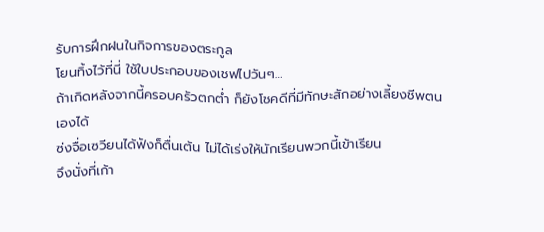รับการฝึกฝนในกิจการของตระกูล
โยนทิ้งไว้ที่นี่ ใช้ใบประกอบของเชฟไปวันๆ…
ถ้าเกิดหลังจากนี้ครอบครัวตกต่ำ ก็ยังโชคดีที่มีทักษะสักอย่างเลี้ยงชีพตนเองได้
ซ่งจื่อเซวียนได้ฟังก็ตื่นเต้น ไม่ได้เร่งให้นักเรียนพวกนี้เข้าเรียน
จึงนั่งที่เก้า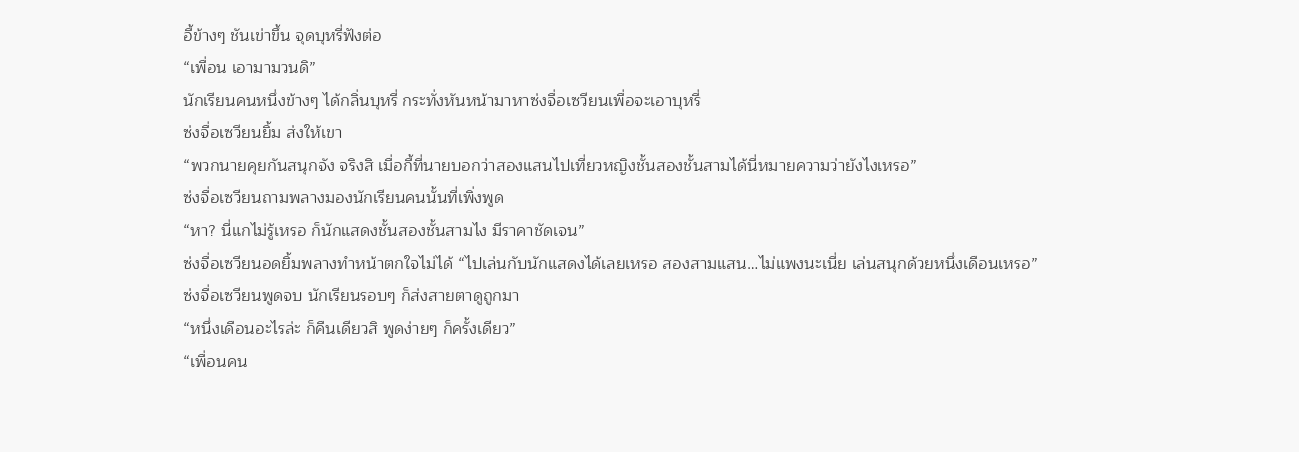อี้ข้างๆ ชันเข่าขึ้น จุดบุหรี่ฟังต่อ
“เพื่อน เอามามวนดิ”
นักเรียนคนหนึ่งข้างๆ ได้กลิ่นบุหรี่ กระทั่งหันหน้ามาหาซ่งจื่อเซวียนเพื่อจะเอาบุหรี่
ซ่งจื่อเซวียนยิ้ม ส่งให้เขา
“พวกนายคุยกันสนุกจัง จริงสิ เมื่อกี้ที่นายบอกว่าสองแสนไปเที่ยวหญิงชั้นสองชั้นสามได้นี่หมายความว่ายังไงเหรอ”
ซ่งจื่อเซวียนถามพลางมองนักเรียนคนนั้นที่เพิ่งพูด
“หา? นี่แกไม่รู้เหรอ ก็นักแสดงชั้นสองชั้นสามไง มีราคาชัดเจน”
ซ่งจื่อเซวียนอดยิ้มพลางทำหน้าตกใจไม่ได้ “ไปเล่นกับนักแสดงได้เลยเหรอ สองสามแสน…ไม่แพงนะเนี่ย เล่นสนุกด้วยหนึ่งเดือนเหรอ”
ซ่งจื่อเซวียนพูดจบ นักเรียนรอบๆ ก็ส่งสายตาดูถูกมา
“หนึ่งเดือนอะไรล่ะ ก็คืนเดียวสิ พูดง่ายๆ ก็ครั้งเดียว”
“เพื่อนคน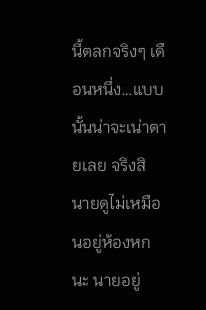นี้ตลกจริงๆ เดือนหนึ่ง…แบบนั้นน่าจะเน่าตายเลย จริงสิ นายดูไม่เหมือนอยู่ห้องหกนะ นายอยู่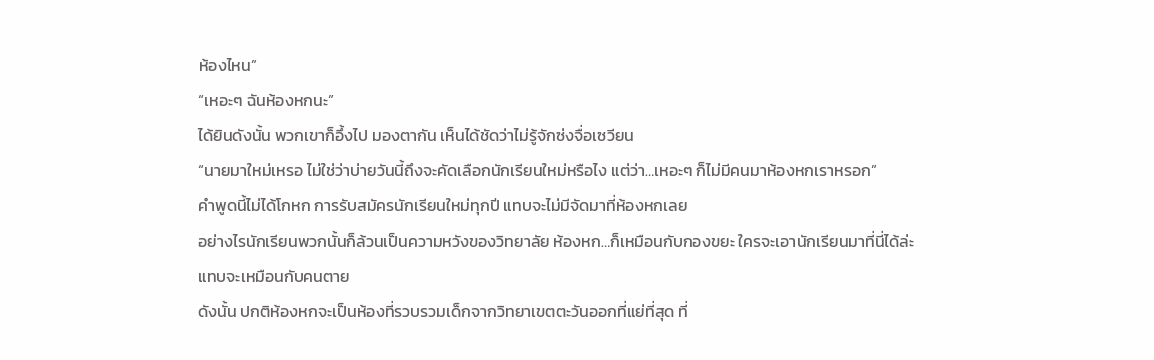ห้องไหน”
“เหอะๆ ฉันห้องหกนะ”
ได้ยินดังนั้น พวกเขาก็อึ้งไป มองตากัน เห็นได้ชัดว่าไม่รู้จักซ่งจื่อเซวียน
“นายมาใหม่เหรอ ไม่ใช่ว่าบ่ายวันนี้ถึงจะคัดเลือกนักเรียนใหม่หรือไง แต่ว่า…เหอะๆ ก็ไม่มีคนมาห้องหกเราหรอก”
คำพูดนี้ไม่ได้โกหก การรับสมัครนักเรียนใหม่ทุกปี แทบจะไม่มีจัดมาที่ห้องหกเลย
อย่างไรนักเรียนพวกนั้นก็ล้วนเป็นความหวังของวิทยาลัย ห้องหก…ก็เหมือนกับกองขยะ ใครจะเอานักเรียนมาที่นี่ได้ล่ะ
แทบจะเหมือนกับคนตาย
ดังนั้น ปกติห้องหกจะเป็นห้องที่รวบรวมเด็กจากวิทยาเขตตะวันออกที่แย่ที่สุด ที่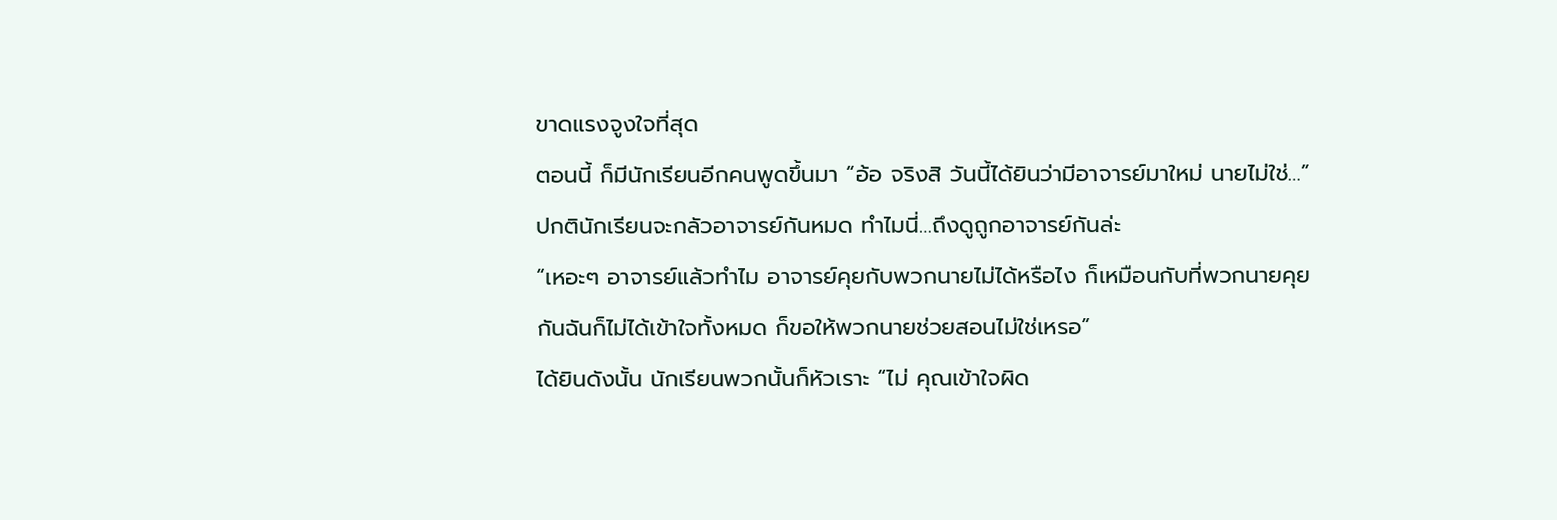ขาดแรงจูงใจที่สุด
ตอนนี้ ก็มีนักเรียนอีกคนพูดขึ้นมา “อ้อ จริงสิ วันนี้ได้ยินว่ามีอาจารย์มาใหม่ นายไม่ใช่…”
ปกตินักเรียนจะกลัวอาจารย์กันหมด ทำไมนี่…ถึงดูถูกอาจารย์กันล่ะ
“เหอะๆ อาจารย์แล้วทำไม อาจารย์คุยกับพวกนายไม่ได้หรือไง ก็เหมือนกับที่พวกนายคุยกันฉันก็ไม่ได้เข้าใจทั้งหมด ก็ขอให้พวกนายช่วยสอนไม่ใช่เหรอ”
ได้ยินดังนั้น นักเรียนพวกนั้นก็หัวเราะ “ไม่ คุณเข้าใจผิด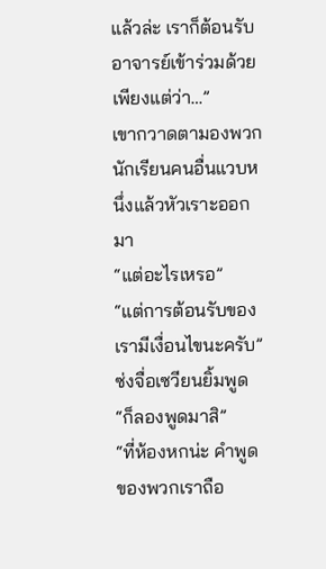แล้วล่ะ เราก็ต้อนรับอาจารย์เข้าร่วมด้วย เพียงแต่ว่า…”
เขากวาดตามองพวกนักเรียนคนอื่นแวบหนึ่งแล้วหัวเราะออกมา
“แต่อะไรเหรอ”
“แต่การต้อนรับของเรามีเงื่อนไขนะครับ”
ซ่งจื่อเซวียนยิ้มพูด “ก็ลองพูดมาสิ”
“ที่ห้องหกน่ะ คำพูดของพวกเราถือ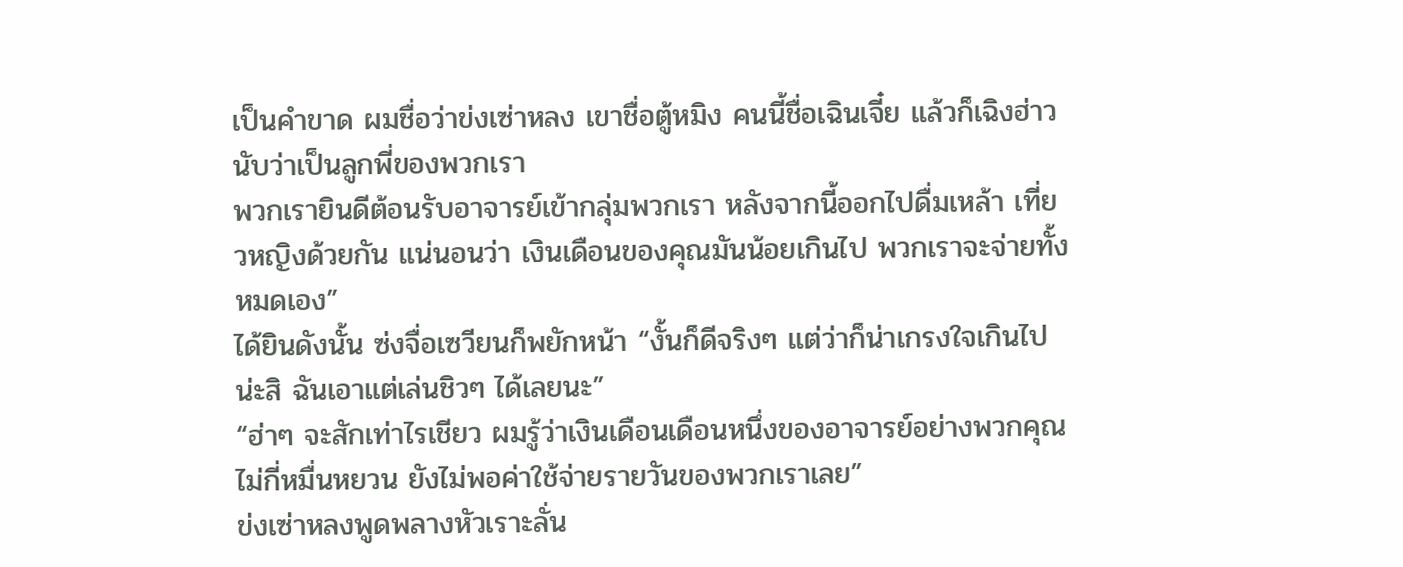เป็นคำขาด ผมชื่อว่าข่งเซ่าหลง เขาชื่อตู้หมิง คนนี้ชื่อเฉินเจี๋ย แล้วก็เฉิงฮ่าว นับว่าเป็นลูกพี่ของพวกเรา
พวกเรายินดีต้อนรับอาจารย์เข้ากลุ่มพวกเรา หลังจากนี้ออกไปดื่มเหล้า เที่ยวหญิงด้วยกัน แน่นอนว่า เงินเดือนของคุณมันน้อยเกินไป พวกเราจะจ่ายทั้งหมดเอง”
ได้ยินดังนั้น ซ่งจื่อเซวียนก็พยักหน้า “งั้นก็ดีจริงๆ แต่ว่าก็น่าเกรงใจเกินไปน่ะสิ ฉันเอาแต่เล่นชิวๆ ได้เลยนะ”
“ฮ่าๆ จะสักเท่าไรเชียว ผมรู้ว่าเงินเดือนเดือนหนึ่งของอาจารย์อย่างพวกคุณไม่กี่หมื่นหยวน ยังไม่พอค่าใช้จ่ายรายวันของพวกเราเลย”
ข่งเซ่าหลงพูดพลางหัวเราะลั่น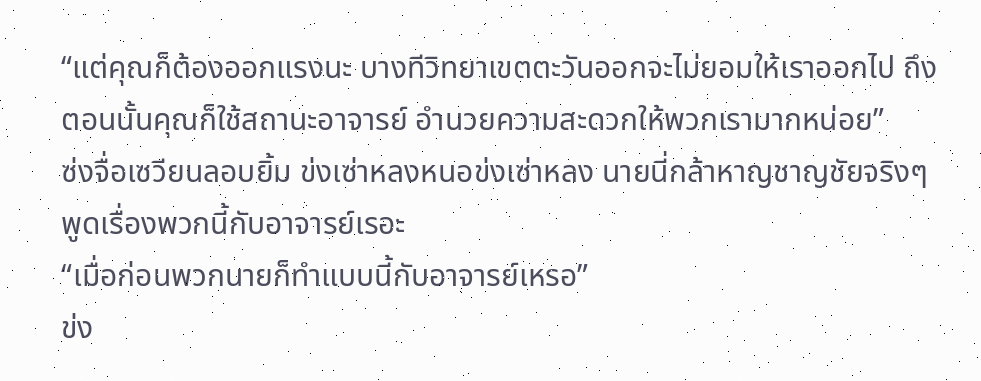“แต่คุณก็ต้องออกแรงนะ บางทีวิทยาเขตตะวันออกจะไม่ยอมให้เราออกไป ถึงตอนนั้นคุณก็ใช้สถานะอาจารย์ อำนวยความสะดวกให้พวกเรามากหน่อย”
ซ่งจื่อเซวียนลอบยิ้ม ข่งเซ่าหลงหนอข่งเซ่าหลง นายนี่กล้าหาญชาญชัยจริงๆ พูดเรื่องพวกนี้กับอาจารย์เรอะ
“เมื่อก่อนพวกนายก็ทำแบบนี้กับอาจารย์เหรอ”
ข่ง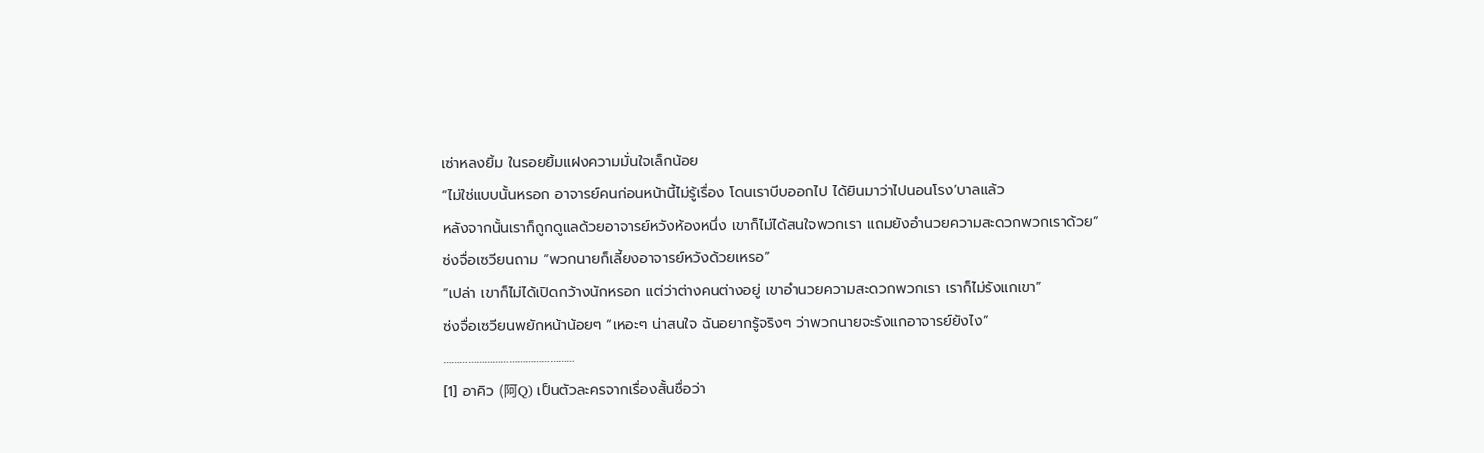เซ่าหลงยิ้ม ในรอยยิ้มแฝงความมั่นใจเล็กน้อย
“ไม่ใช่แบบนั้นหรอก อาจารย์คนก่อนหน้านี้ไม่รู้เรื่อง โดนเราบีบออกไป ได้ยินมาว่าไปนอนโรง’บาลแล้ว
หลังจากนั้นเราก็ถูกดูแลด้วยอาจารย์หวังห้องหนึ่ง เขาก็ไม่ได้สนใจพวกเรา แถมยังอำนวยความสะดวกพวกเราด้วย”
ซ่งจื่อเซวียนถาม “พวกนายก็เลี้ยงอาจารย์หวังด้วยเหรอ”
“เปล่า เขาก็ไม่ได้เปิดกว้างนักหรอก แต่ว่าต่างคนต่างอยู่ เขาอำนวยความสะดวกพวกเรา เราก็ไม่รังแกเขา”
ซ่งจื่อเซวียนพยักหน้าน้อยๆ “เหอะๆ น่าสนใจ ฉันอยากรู้จริงๆ ว่าพวกนายจะรังแกอาจารย์ยังไง”
…………………………………………
[1] อาคิว (阿Q) เป็นตัวละครจากเรื่องสั้นชื่อว่า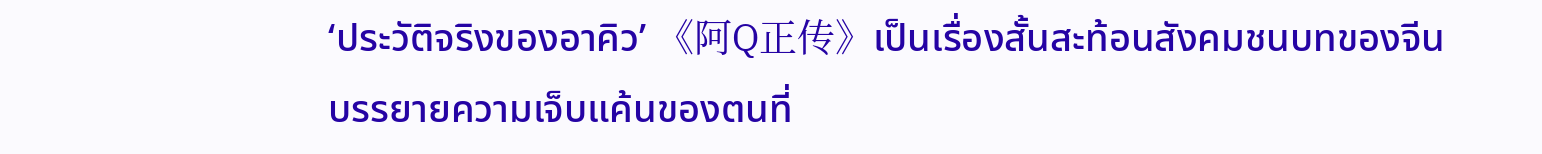‘ประวัติจริงของอาคิว’ 《阿Q正传》เป็นเรื่องสั้นสะท้อนสังคมชนบทของจีน บรรยายความเจ็บแค้นของตนที่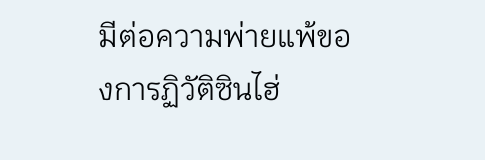มีต่อความพ่ายแพ้ของการฏิวัติซินไฮ่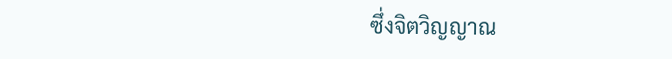ซึ่งจิตวิญญาณ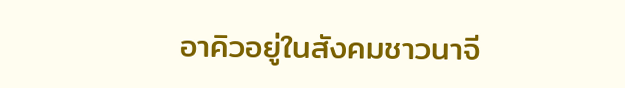อาคิวอยู่ในสังคมชาวนาจี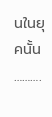นในยุคนั้น
……….